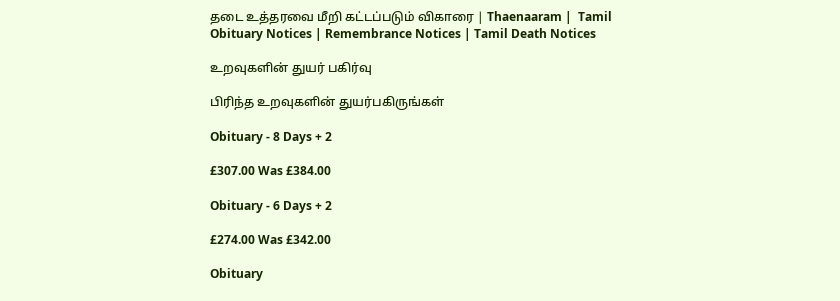தடை உத்தரவை மீறி கட்டப்படும் விகாரை | Thaenaaram |  Tamil Obituary Notices | Remembrance Notices | Tamil Death Notices

உறவுகளின் துயர் பகிர்வு

பிரிந்த உறவுகளின் துயர்பகிருங்கள்

Obituary - 8 Days + 2

£307.00 Was £384.00

Obituary - 6 Days + 2

£274.00 Was £342.00

Obituary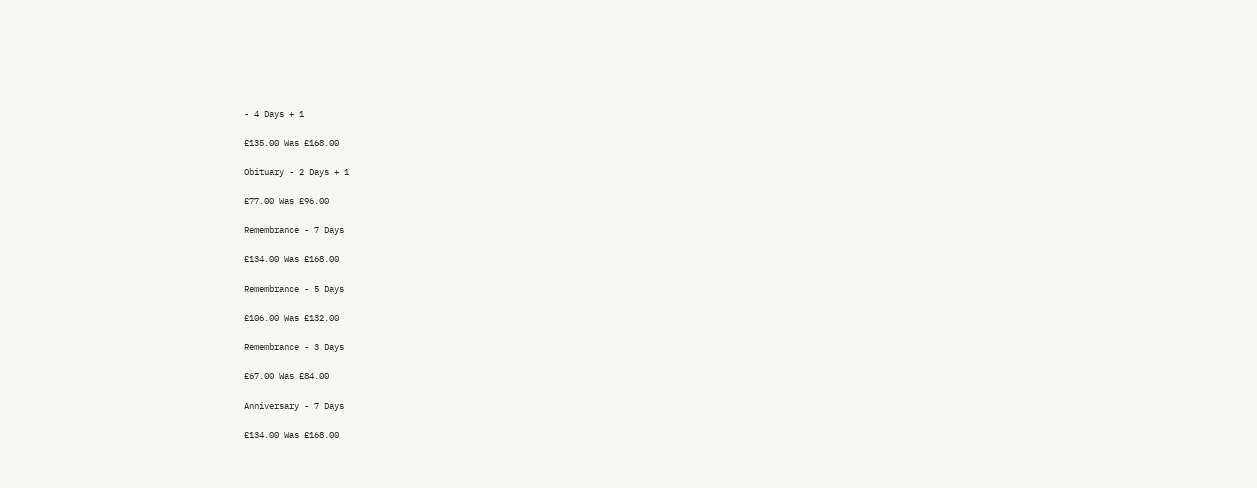- 4 Days + 1

£135.00 Was £168.00

Obituary - 2 Days + 1

£77.00 Was £96.00

Remembrance - 7 Days

£134.00 Was £168.00

Remembrance - 5 Days

£106.00 Was £132.00

Remembrance - 3 Days

£67.00 Was £84.00

Anniversary - 7 Days

£134.00 Was £168.00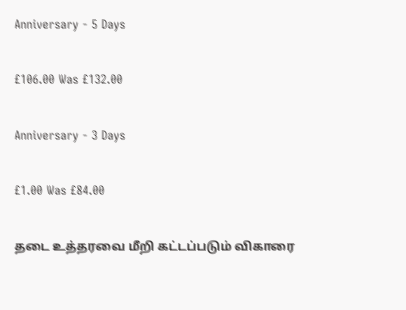Anniversary - 5 Days

£106.00 Was £132.00

Anniversary - 3 Days

£1.00 Was £84.00

தடை உத்தரவை மீறி கட்டப்படும் விகாரை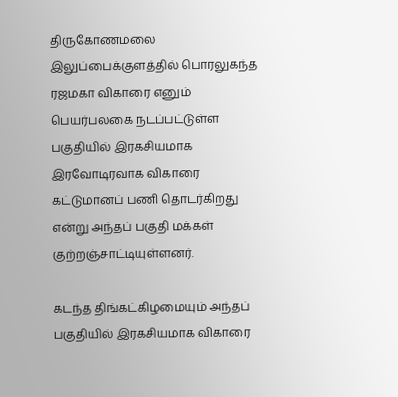திருகோணமலை இலுப்பைக்குளத்தில் பொரலுகந்த ரஜமகா விகாரை எனும் பெயர்பலகை நடப்பட்டுள்ள பகுதியில் இரகசியமாக இரவோடிரவாக விகாரை கட்டுமானப் பணி தொடர்கிறது என்று அந்தப் பகுதி மக்கள் குற்றஞ்சாட்டியுள்ளனர்.

கடந்த திங்கட்கிழமையும் அந்தப் பகுதியில் இரகசியமாக விகாரை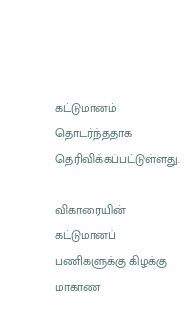கட்டுமானம் தொடர்ந்ததாக தெரிவிக்கப்பட்டுள்ளது.

விகாரையின் கட்டுமானப் பணிகளுக்கு கிழக்கு மாகாண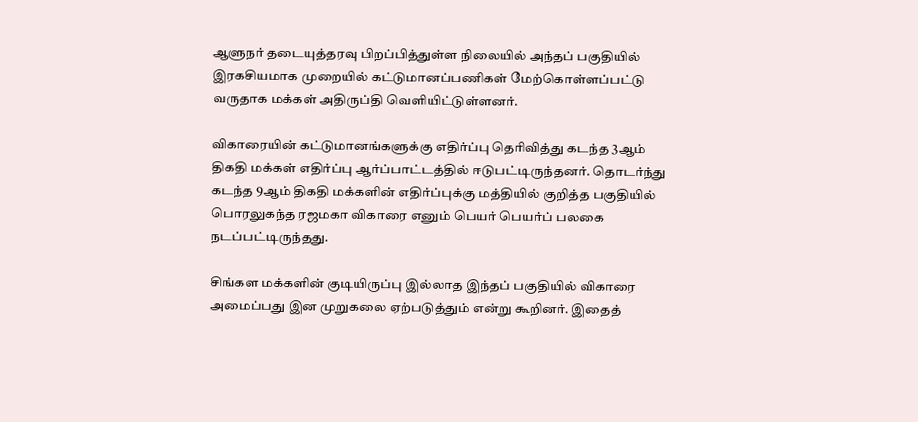ஆளுநர் தடையுத்தரவு பிறப்பித்துள்ள நிலையில் அந்தப் பகுதியில் இரகசியமாக முறையில் கட்டுமானப்பணிகள் மேற்கொள்ளப்பட்டு வருதாக மக்கள் அதிருப்தி வெளியிட்டுள்ளனர்.

விகாரையின் கட்டுமானங்களுக்கு எதிர்ப்பு தெரிவித்து கடந்த 3ஆம் திகதி மக்கள் எதிர்ப்பு ஆர்ப்பாட்டத்தில் ஈடுபட்டிருந்தனர். தொடர்ந்து கடந்த 9ஆம் திகதி மக்களின் எதிர்ப்புக்கு மத்தியில் குறித்த பகுதியில் பொரலுகந்த ரஜமகா விகாரை எனும் பெயர் பெயர்ப் பலகை நடப்பட்டிருந்தது.

சிங்கள மக்களின் குடியிருப்பு இல்லாத இந்தப் பகுதியில் விகாரை அமைப்பது இன முறுகலை ஏற்படுத்தும் என்று கூறினர். இதைத்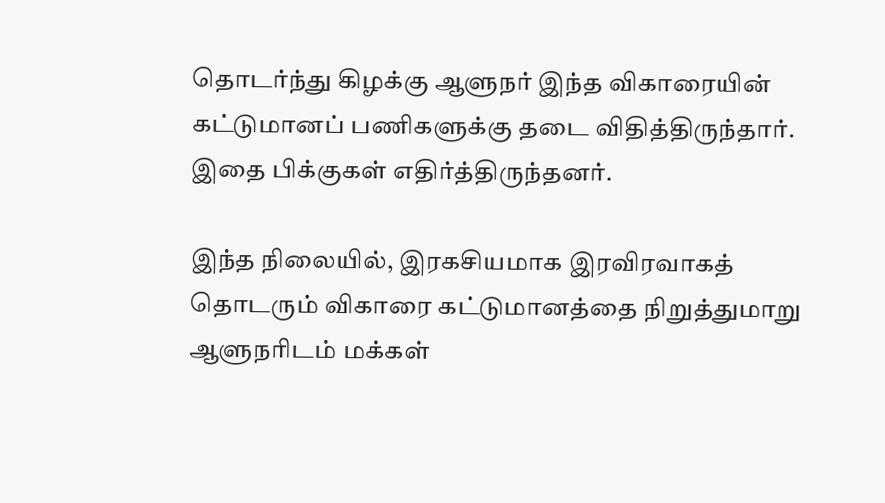தொடர்ந்து கிழக்கு ஆளுநர் இந்த விகாரையின் கட்டுமானப் பணிகளுக்கு தடை விதித்திருந்தார். இதை பிக்குகள் எதிர்த்திருந்தனர்.

இந்த நிலையில், இரகசியமாக இரவிரவாகத் தொடரும் விகாரை கட்டுமானத்தை நிறுத்துமாறு ஆளுநரிடம் மக்கள்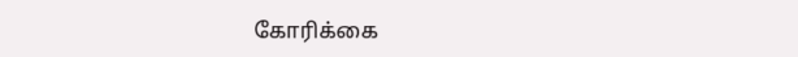கோரிக்கை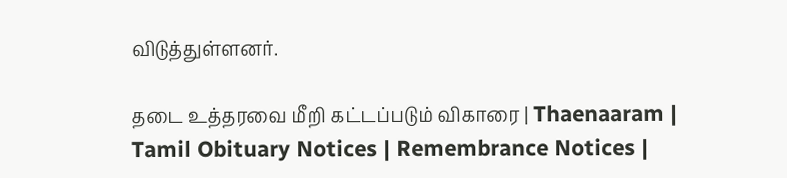விடுத்துள்ளனர்.

தடை உத்தரவை மீறி கட்டப்படும் விகாரை | Thaenaaram |  Tamil Obituary Notices | Remembrance Notices |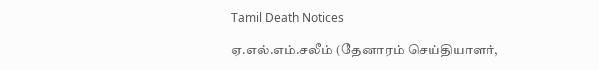Tamil Death Notices

ஏ.எல்.எம்.சலீம் (தேனாரம் செய்தியாளர்,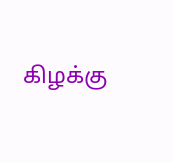கிழக்கு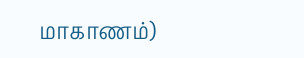மாகாணம்)